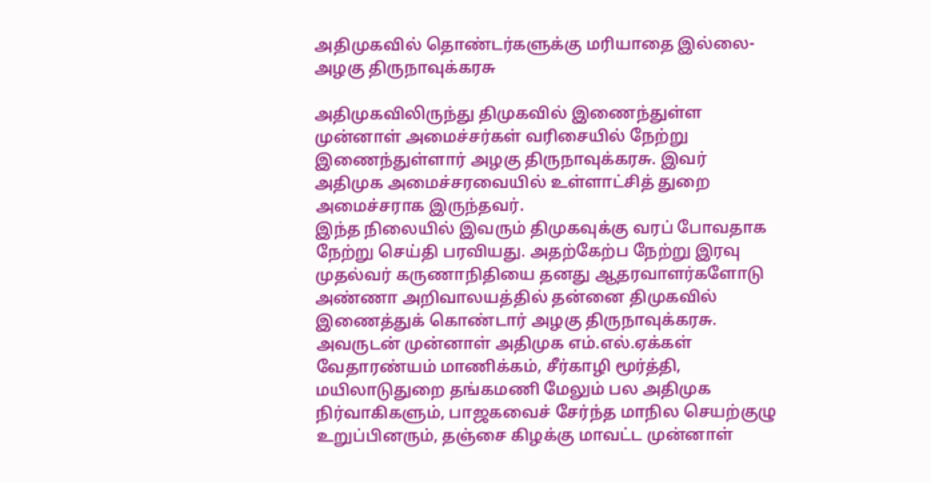அதிமுகவில் தொண்டர்களுக்கு மரியாதை இல்லை-அழகு திருநாவுக்கரசு

அதிமுகவிலிருந்து திமுகவில் இணைந்துள்ள முன்னாள் அமைச்சர்கள் வரிசையில் நேற்று இணைந்துள்ளார் அழகு திருநாவுக்கரசு. இவர் அதிமுக அமைச்சரவையில் உள்ளாட்சித் துறை அமைச்சராக இருந்தவர்.
இந்த நிலையில் இவரும் திமுகவுக்கு வரப் போவதாக நேற்று செய்தி பரவியது. அதற்கேற்ப நேற்று இரவு முதல்வர் கருணாநிதியை தனது ஆதரவாளர்களோடு அண்ணா அறிவாலயத்தில் தன்னை திமுகவில் இணைத்துக் கொண்டார் அழகு திருநாவுக்கரசு.
அவருடன் முன்னாள் அதிமுக எம்.எல்.ஏக்கள் வேதாரண்யம் மாணிக்கம், சீர்காழி மூர்த்தி, மயிலாடுதுறை தங்கமணி மேலும் பல அதிமுக நிர்வாகிகளும், பாஜகவைச் சேர்ந்த மாநில செயற்குழு உறுப்பினரும், தஞ்சை கிழக்கு மாவட்ட முன்னாள்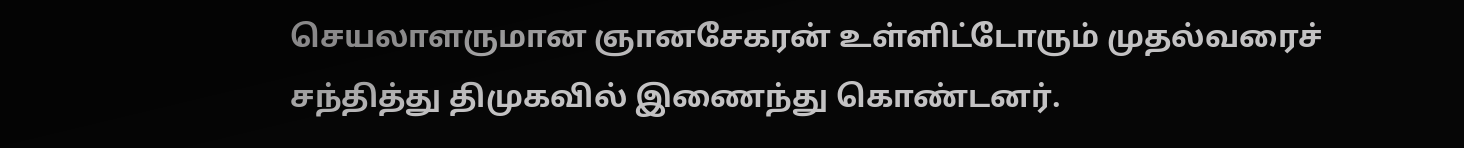செயலாளருமான ஞானசேகரன் உள்ளிட்டோரும் முதல்வரைச் சந்தித்து திமுகவில் இணைந்து கொண்டனர்.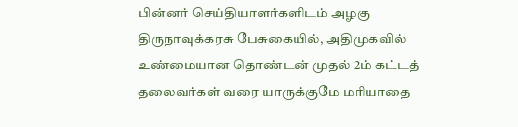பின்னர் செய்தியாளர்களிடம் அழகு திருநாவுக்கரசு பேசுகையில், அதிமுகவில் உண்மையான தொண்டன் முதல் 2ம் கட்டத் தலைவர்கள் வரை யாருக்குமே மரியாதை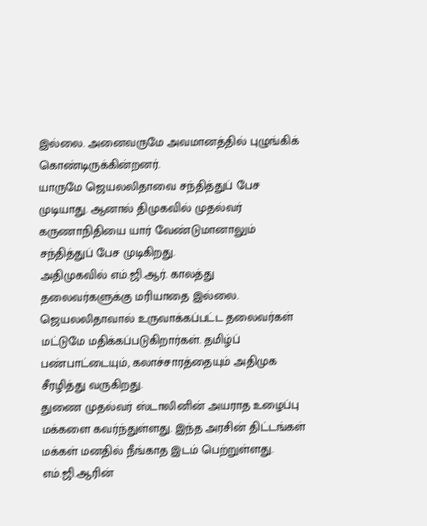இல்லை. அனைவருமே அவமானத்தில் புழுங்கிக் கொண்டிருக்கின்றனர்.
யாருமே ஜெயலலிதாவை சந்தித்துப் பேச முடியாது. ஆனால் திமுகவில் முதல்வர் கருணாநிதியை யார் வேண்டுமானாலும் சந்தித்துப் பேச முடிகிறது.
அதிமுகவில் எம்.ஜி.ஆர். காலத்து தலைவர்களுக்கு மரியாதை இல்லை. ஜெயலலிதாவால் உருவாக்கப்பட்ட தலைவர்கள் மட்டுமே மதிக்கப்படுகிறார்கள். தமிழ்ப் பண்பாட்டையும், கலாச்சாரத்தையும் அதிமுக சீரழித்து வருகிறது.
துணை முதல்வர் ஸ்டாலினின் அயராத உழைப்பு மக்களை கவர்ந்துள்ளது. இந்த அரசின் திட்டங்கள் மக்கள் மனதில் நீங்காத இடம் பெற்றுள்ளது.
எம்.ஜி.ஆரின்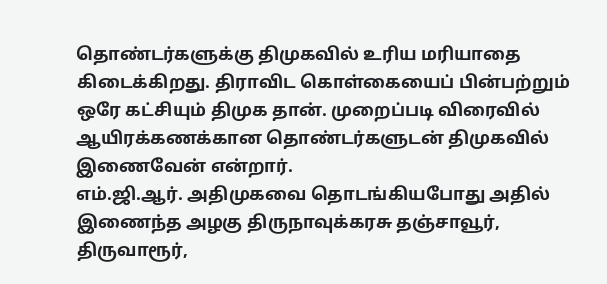தொண்டர்களுக்கு திமுகவில் உரிய மரியாதை கிடைக்கிறது. திராவிட கொள்கையைப் பின்பற்றும் ஒரே கட்சியும் திமுக தான். முறைப்படி விரைவில் ஆயிரக்கணக்கான தொண்டர்களுடன் திமுகவில் இணைவேன் என்றார்.
எம்.ஜி.ஆர். அதிமுகவை தொடங்கியபோது அதில் இணைந்த அழகு திருநாவுக்கரசு தஞ்சாவூர், திருவாரூர்,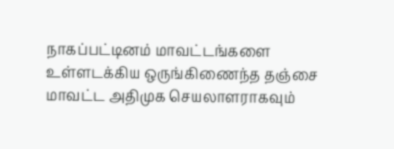நாகப்பட்டினம் மாவட்டங்களை உள்ளடக்கிய ஒருங்கிணைந்த தஞ்சை மாவட்ட அதிமுக செயலாளராகவும்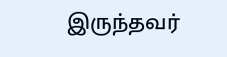இருந்தவர்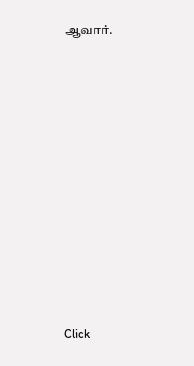ஆவார்.












Click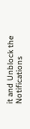it and Unblock the Notifications